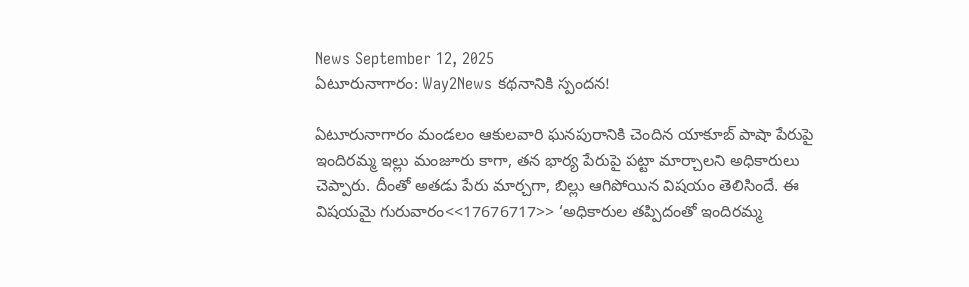News September 12, 2025
ఏటూరునాగారం: Way2News కథనానికి స్పందన!

ఏటూరునాగారం మండలం ఆకులవారి ఘనపురానికి చెందిన యాకూబ్ పాషా పేరుపై ఇందిరమ్మ ఇల్లు మంజూరు కాగా, తన భార్య పేరుపై పట్టా మార్చాలని అధికారులు చెప్పారు. దీంతో అతడు పేరు మార్చగా, బిల్లు ఆగిపోయిన విషయం తెలిసిందే. ఈ విషయమై గురువారం<<17676717>> ‘అధికారుల తప్పిదంతో ఇందిరమ్మ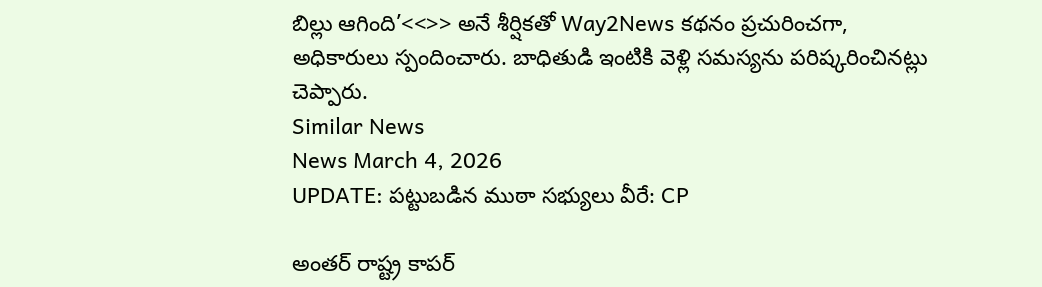బిల్లు ఆగింది’<<>> అనే శీర్షికతో Way2News కథనం ప్రచురించగా, అధికారులు స్పందించారు. బాధితుడి ఇంటికి వెళ్లి సమస్యను పరిష్కరించినట్లు చెప్పారు.
Similar News
News March 4, 2026
UPDATE: పట్టుబడిన ముఠా సభ్యులు వీరే: CP

అంతర్ రాష్ట్ర కాపర్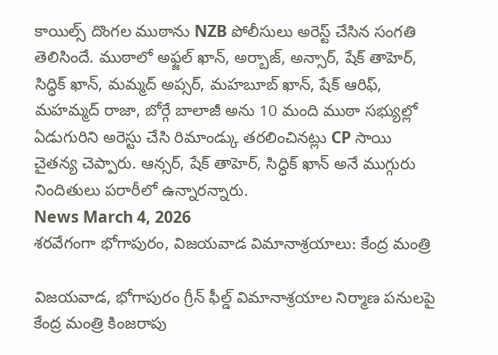కాయిల్స్ దొంగల ముఠాను NZB పోలీసులు అరెస్ట్ చేసిన సంగతి తెలిసిందే. ముఠాలో అఫ్జల్ ఖాన్, అర్బాజ్, అన్సార్, షేక్ తాహెర్, సిద్ధిక్ ఖాన్, మమ్మద్ అప్సర్, మహబూబ్ ఖాన్, షేక్ ఆరిఫ్, మహమ్మద్ రాజా, బోర్గే బాలాజీ అను 10 మంది ముఠా సభ్యుల్లో ఏడుగురిని అరెస్టు చేసి రిమాండ్కు తరలించినట్లు CP సాయి చైతన్య చెప్పారు. ఆన్సర్, షేక్ తాహెర్, సిద్ధిక్ ఖాన్ అనే ముగ్గురు నిందితులు పరారీలో ఉన్నారన్నారు.
News March 4, 2026
శరవేగంగా భోగాపురం, విజయవాడ విమానాశ్రయాలు: కేంద్ర మంత్రి

విజయవాడ, భోగాపురం గ్రీన్ ఫీల్డ్ విమానాశ్రయాల నిర్మాణ పనులపై కేంద్ర మంత్రి కింజరాపు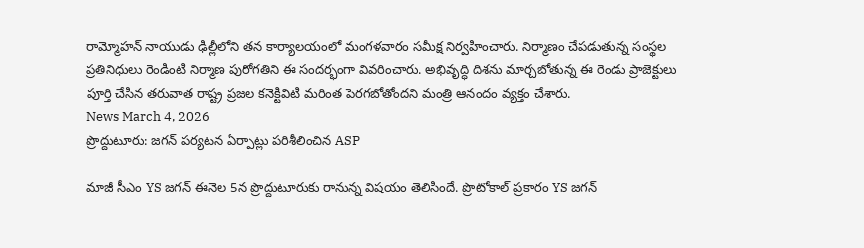రామ్మోహన్ నాయుడు ఢిల్లీలోని తన కార్యాలయంలో మంగళవారం సమీక్ష నిర్వహించారు. నిర్మాణం చేపడుతున్న సంస్థల ప్రతినిధులు రెండింటి నిర్మాణ పురోగతిని ఈ సందర్భంగా వివరించారు. అభివృద్ధి దిశను మార్చబోతున్న ఈ రెండు ప్రాజెక్టులు పూర్తి చేసిన తరువాత రాష్ట్ర ప్రజల కనెక్టివిటి మరింత పెరగబోతోందని మంత్రి ఆనందం వ్యక్తం చేశారు.
News March 4, 2026
ప్రొద్దుటూరు: జగన్ పర్యటన ఏర్పాట్లు పరిశీలించిన ASP

మాజీ సీఎం YS జగన్ ఈనెల 5న ప్రొద్దుటూరుకు రానున్న విషయం తెలిసిందే. ప్రొటోకాల్ ప్రకారం YS జగన్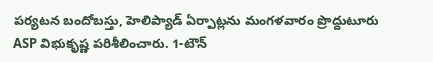పర్యటన బందోబస్తు, హెలిప్యాడ్ ఏర్పాట్లను మంగళవారం ప్రొద్దుటూరు ASP విభుకృష్ణ పరిశీలించారు. 1-టౌన్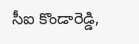సీఐ కొండారెడ్డి,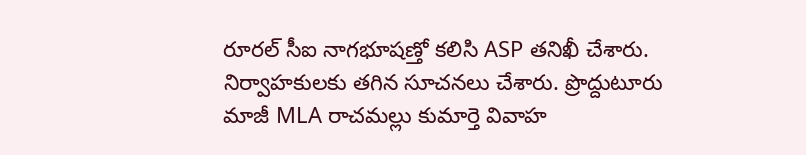రూరల్ సీఐ నాగభూషణ్తో కలిసి ASP తనిఖీ చేశారు. నిర్వాహకులకు తగిన సూచనలు చేశారు. ప్రొద్దుటూరు మాజీ MLA రాచమల్లు కుమార్తె వివాహ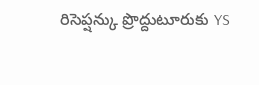రిసెప్షన్కు ప్రొద్దుటూరుకు YS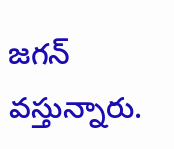జగన్ వస్తున్నారు.